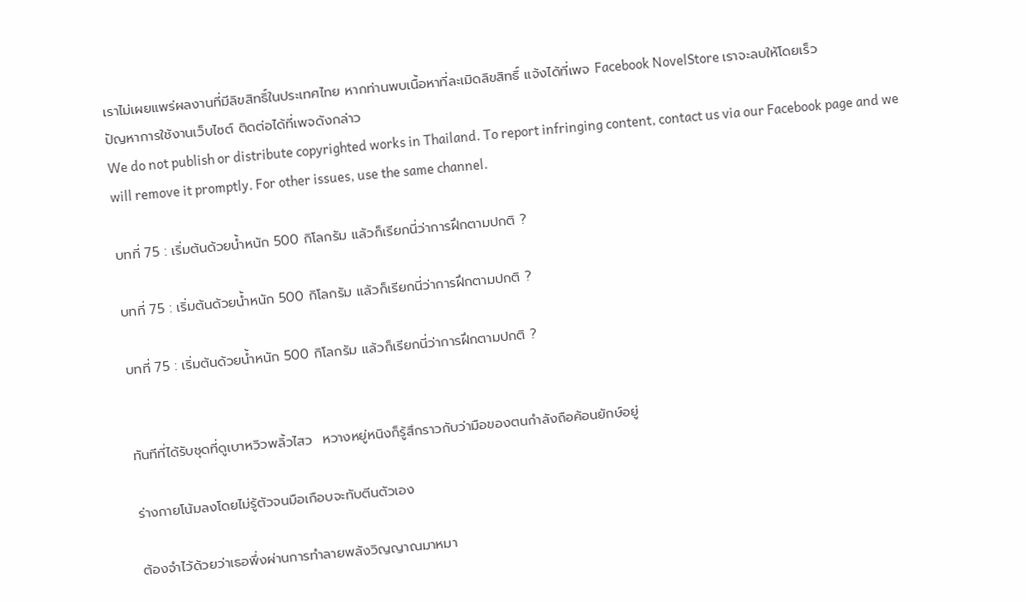เราไม่เผยแพร่ผลงานที่มีลิขสิทธิ์ในประเทศไทย หากท่านพบเนื้อหาที่ละเมิดลิขสิทธิ์ แจ้งได้ที่เพจ Facebook NovelStore เราจะลบให้โดยเร็ว
ปัญหาการใช้งานเว็บไซต์ ติดต่อได้ที่เพจดังกล่าว
We do not publish or distribute copyrighted works in Thailand. To report infringing content, contact us via our Facebook page and we will remove it promptly. For other issues, use the same channel.

บทที่ 75 : เริ่มต้นด้วยน้ำหนัก 500 กิโลกรัม แล้วก็เรียกนี่ว่าการฝึกตามปกติ ?

บทที่ 75 : เริ่มต้นด้วยน้ำหนัก 500 กิโลกรัม แล้วก็เรียกนี่ว่าการฝึกตามปกติ ?

บทที่ 75 : เริ่มต้นด้วยน้ำหนัก 500 กิโลกรัม แล้วก็เรียกนี่ว่าการฝึกตามปกติ ?


ทันทีที่ได้รับชุดที่ดูเบาหวิวพลิ้วไสว  หวางหยู่หนิงก็รู้สึกราวกับว่ามือของตนกำลังถือค้อนยักษ์อยู่

ร่างกายโน้มลงโดยไม่รู้ตัวจนมือเกือบจะทับตีนตัวเอง

ต้องจำไว้ด้วยว่าเธอพึ่งผ่านการทำลายพลังวิญญาณมาหมา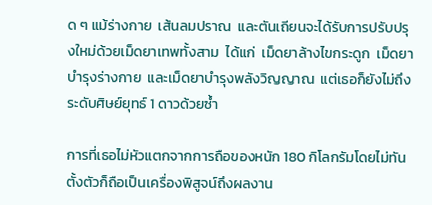ด ๆ แม้ร่างกาย  เส้นลมปราณ  และตันเถียนจะได้รับการปรับปรุงใหม่ด้วยเม็ดยาเทพทั้งสาม  ได้แก่  เม็ดยาล้างไขกระดูก  เม็ดยาบำรุงร่างกาย  และเม็ดยาบำรุงพลังวิญญาณ  แต่เธอก็ยังไม่ถึงระดับศิษย์ยุทธ์ 1 ดาวด้วยซ้ำ

การที่เธอไม่หัวแตกจากการถือของหนัก 180 กิโลกรัมโดยไม่ทันตั้งตัวก็ถือเป็นเครื่องพิสูจน์ถึงผลงาน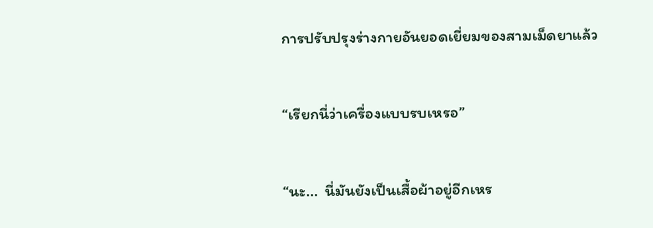การปรับปรุงร่างกายอันยอดเยี่ยมของสามเม็ดยาแล้ว

“เรียกนี่ว่าเครื่องแบบรบเหรอ”

“นะ...  นี่มันยังเป็นเสื้อผ้าอยู่อีกเหร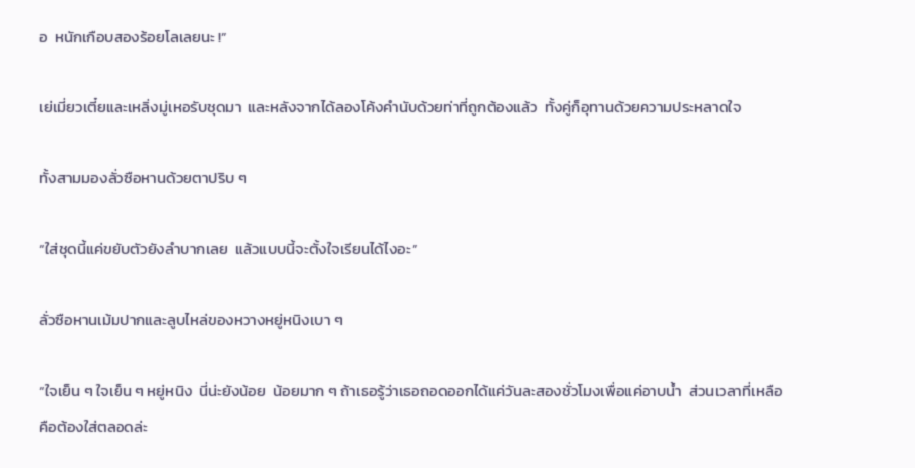อ  หนักเกือบสองร้อยโลเลยนะ !”

เย่เมี่ยวเตี๋ยและเหลิ่งมู่เหอรับชุดมา  และหลังจากได้ลองโค้งคำนับด้วยท่าที่ถูกต้องแล้ว  ทั้งคู่ก็อุทานด้วยความประหลาดใจ

ทั้งสามมองลั่วซือหานด้วยตาปริบ ๆ

“ใส่ชุดนี้แค่ขยับตัวยังลำบากเลย  แล้วแบบนี้จะตั้งใจเรียนได้ไงอะ”

ลั่วซือหานเม้มปากและลูบไหล่ของหวางหยู่หนิงเบา ๆ

“ใจเย็น ๆ ใจเย็น ๆ หยู่หนิง  นี่น่ะยังน้อย  น้อยมาก ๆ ถ้าเธอรู้ว่าเธอถอดออกได้แค่วันละสองชั่วโมงเพื่อแค่อาบน้ำ  ส่วนเวลาที่เหลือคือต้องใส่ตลอดล่ะ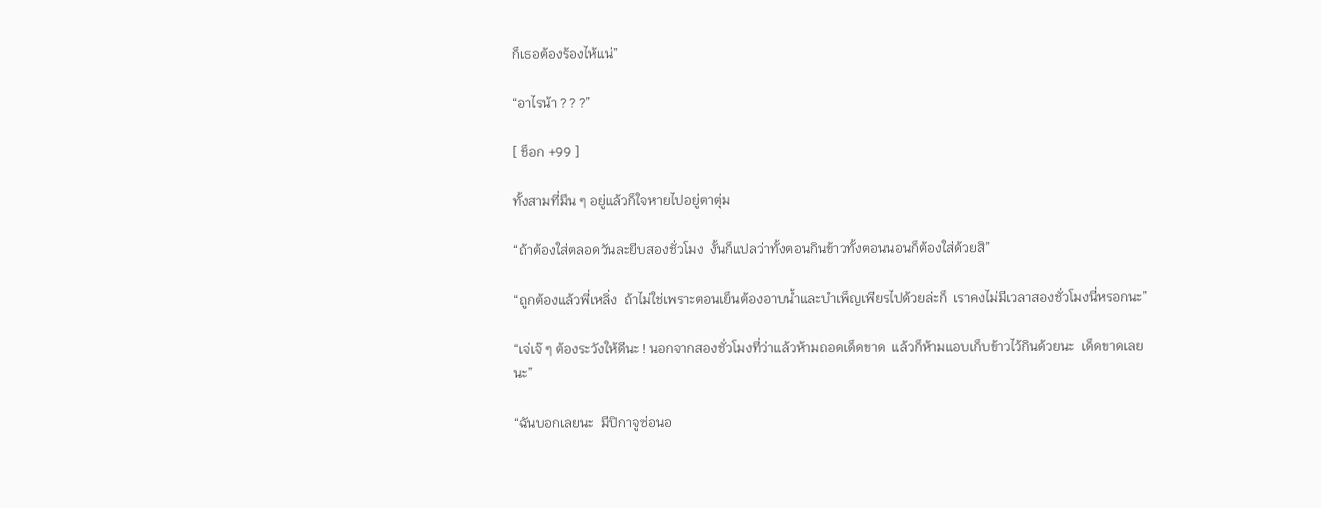ก็เธอต้องร้องไห้แน่”

“อาไรน้า ? ? ?”

[ ช็อก +99 ]

ทั้งสามที่มึน ๆ อยู่แล้วก็ใจหายไปอยู่ตาตุ่ม

“ถ้าต้องใส่ตลอดวันละยีบสองชั่วโมง  งั้นก็แปลว่าทั้งตอนกินข้าวทั้งตอนนอนก็ต้องใส่ด้วยสิ”

“ถูกต้องแล้วพี่เหลิ่ง  ถ้าไม่ใช่เพราะตอนเย็นต้องอาบน้ำและบำเพ็ญเพียรไปด้วยล่ะก็  เราคงไม่มีเวลาสองชั่วโมงนี่หรอกนะ”

“เจ่เจ๊ ๆ ต้องระวังให้ดีนะ ! นอกจากสองชั่วโมงที่ว่าแล้วห้ามถอดเด็ดขาด  แล้วก็ห้ามแอบเก็บข้าวไว้กินด้วยนะ  เด็ดขาดเลยนะ”

“ฉันบอกเลยนะ  มีปิกาจูซ่อนอ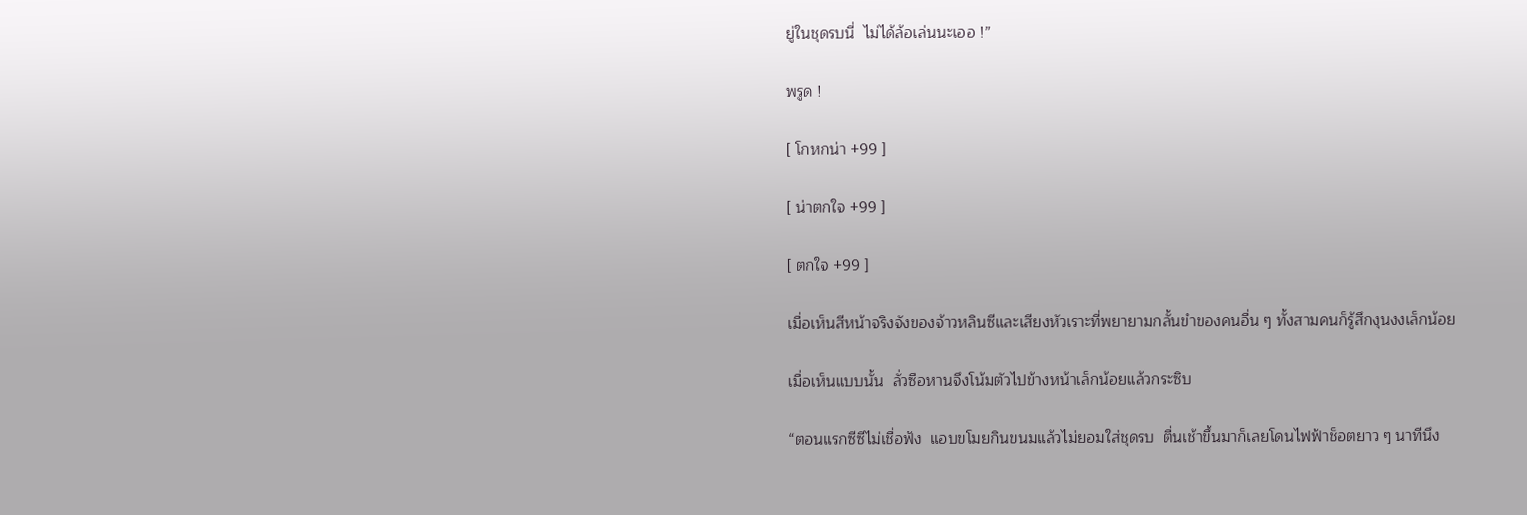ยู่ในชุดรบนี่  ไม่ได้ล้อเล่นนะเออ !”

พรูด !

[ โกหกน่า +99 ]

[ น่าตกใจ +99 ]

[ ตกใจ +99 ]

เมื่อเห็นสีหน้าจริงจังของจ้าวหลินซีและเสียงหัวเราะที่พยายามกลั้นขำของคนอื่น ๆ ทั้งสามคนก็รู้สึกงุนงงเล็กน้อย

เมื่อเห็นแบบนั้น  ลั่วซือหานจึงโน้มตัวไปข้างหน้าเล็กน้อยแล้วกระซิบ

“ตอนแรกซีซีไม่เชื่อฟัง  แอบขโมยกินขนมแล้วไม่ยอมใส่ชุดรบ  ตื่นเช้าขึ้นมาก็เลยโดนไฟฟ้าช็อตยาว ๆ นาทีนึง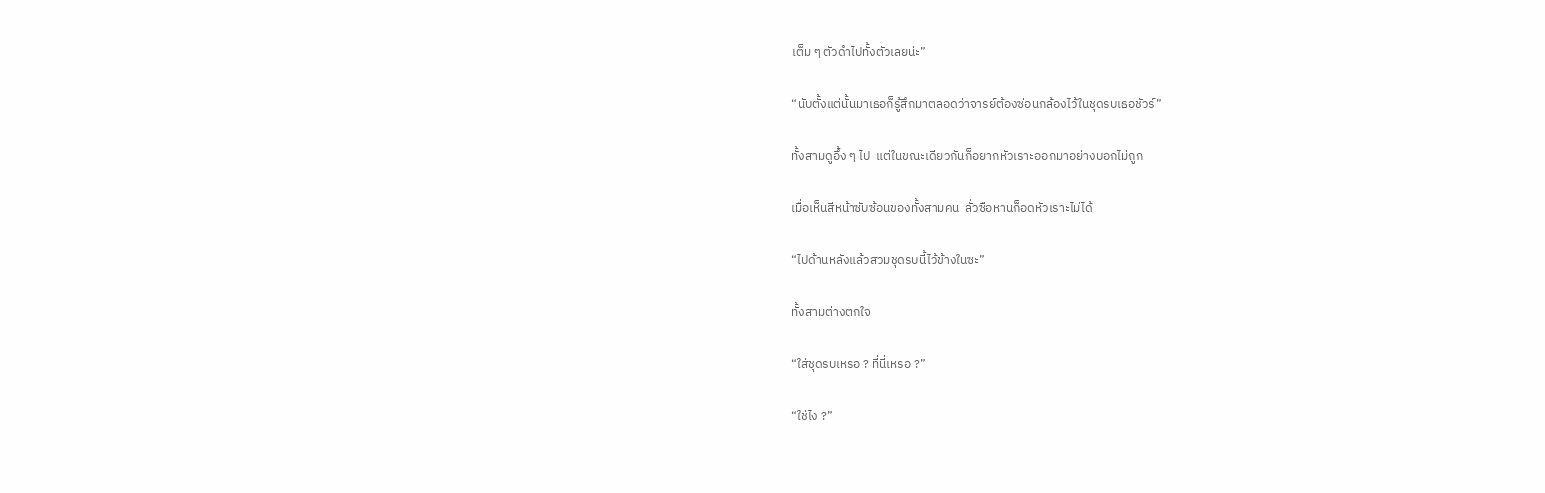เต็ม ๆ ตัวดำไปทั้งตัวเลยน่ะ”

“นับตั้งแต่นั้นมาเธอก็รู้สึกมาตลอดว่าจารย์ต้องซ่อนกล้องไว้ในชุดรบเธอชัวร์”

ทั้งสามดูอึ้ง ๆ ไป  แต่ในขณะเดียวกันก็อยากหัวเราะออกมาอย่างบอกไม่ถูก

เมื่อเห็นสีหน้าซับซ้อนของทั้งสามคน  ลั่วซือหานก็อดหัวเราะไม่ได้

“ไปด้านหลังแล้วสวมชุดรบนี้ไว้ข้างในซะ”

ทั้งสามต่างตกใจ

“ใส่ชุดรบเหรอ ? ที่นี่เหรอ ?”

“ใช่ไง ?”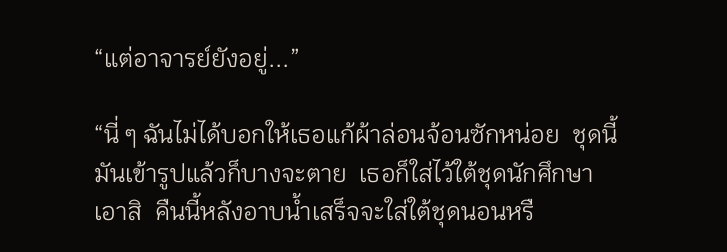“แต่อาจารย์ยังอยู่...”

“นี่ ๆ ฉันไม่ได้บอกให้เธอแก้ผ้าล่อนจ้อนซักหน่อย  ชุดนี้มันเข้ารูปแล้วก็บางจะตาย  เธอก็ใส่ไว้ใต้ชุดนักศึกษาเอาสิ  คืนนี้หลังอาบน้ำเสร็จจะใส่ใต้ชุดนอนหรื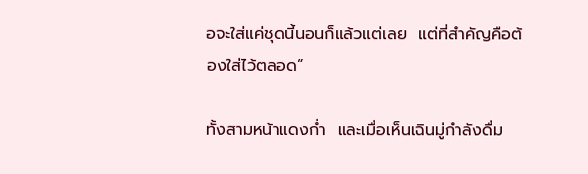อจะใส่แค่ชุดนี้นอนก็แล้วแต่เลย  แต่ที่สำคัญคือต้องใส่ไว้ตลอด”

ทั้งสามหน้าแดงก่ำ  และเมื่อเห็นเฉินมู่กำลังดื่ม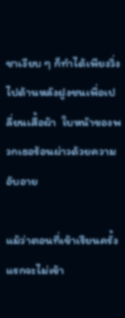ชาเงียบ ๆ ก็ทำได้เพียงวิ่งไปด้านหลังฝูงชนเพื่อเปลี่ยนเสื้อผ้า  ใบหน้าของพวกเธอร้อนผ่าวด้วยความอับอาย

แม้ว่าตอนที่เข้าเรียนครั้งแรกจะไม่เข้า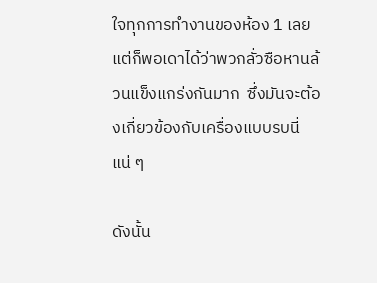ใจทุกการทำงานของห้อง 1 เลย  แต่ก็พอเดาได้ว่าพวกลั่วซือหานล้วนแข็งแกร่งกันมาก  ซึ่งมันจะต้องเกี่ยวข้องกับเครื่องแบบรบนี่แน่ ๆ

ดังนั้น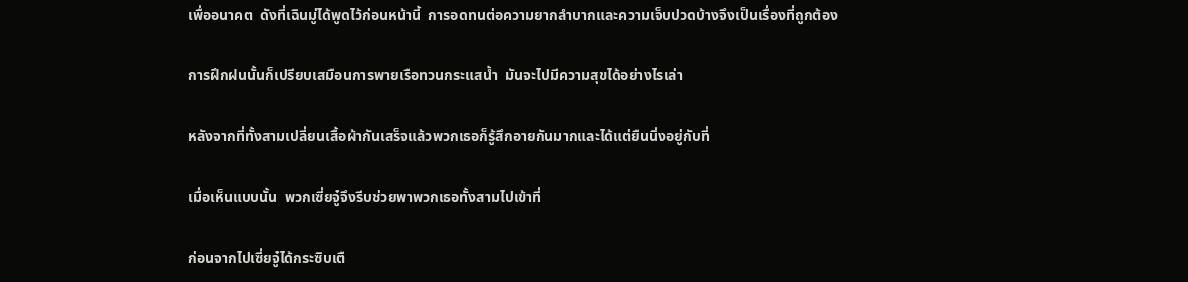เพื่ออนาคต  ดังที่เฉินมู่ได้พูดไว้ก่อนหน้านี้  การอดทนต่อความยากลำบากและความเจ็บปวดบ้างจึงเป็นเรื่องที่ถูกต้อง

การฝึกฝนนั้นก็เปรียบเสมือนการพายเรือทวนกระแสน้ำ  มันจะไปมีความสุขได้อย่างไรเล่า

หลังจากที่ทั้งสามเปลี่ยนเสื้อผ้ากันเสร็จแล้วพวกเธอก็รู้สึกอายกันมากและได้แต่ยืนนิ่งอยู่กับที่

เมื่อเห็นแบบนั้น  พวกเซี่ยจู๋จึงรีบช่วยพาพวกเธอทั้งสามไปเข้าที่

ก่อนจากไปเซี่ยจู๋ได้กระซิบเตื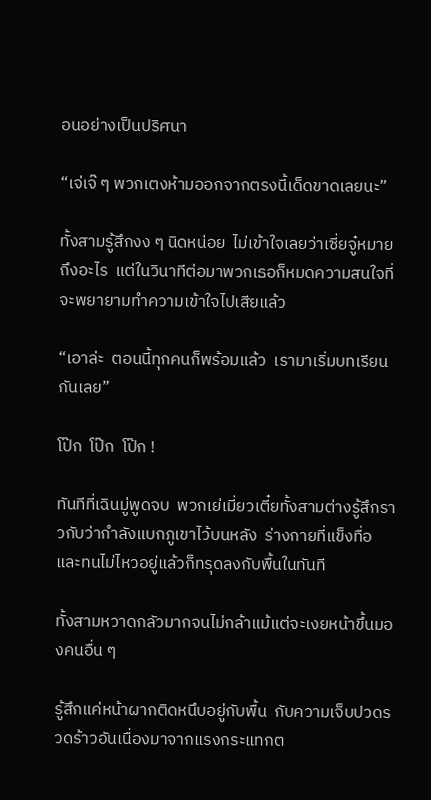อนอย่างเป็นปริศนา

“เจ่เจ๊ ๆ พวกเตงห้ามออกจากตรงนี้เด็ดขาดเลยนะ”

ทั้งสามรู้สึกงง ๆ นิดหน่อย  ไม่เข้าใจเลยว่าเซี่ยจู๋หมายถึงอะไร  แต่ในวินาทีต่อมาพวกเธอก็หมดความสนใจที่จะพยายามทำความเข้าใจไปเสียแล้ว

“เอาล่ะ  ตอนนี้ทุกคนก็พร้อมแล้ว  เรามาเริ่มบทเรียนกันเลย”

โป๊ก  โป๊ก  โป๊ก !

ทันทีที่เฉินมู่พูดจบ  พวกเย่เมี่ยวเตี๋ยทั้งสามต่างรู้สึกราวกับว่ากำลังแบกภูเขาไว้บนหลัง  ร่างกายที่แข็งทื่อและทนไม่ไหวอยู่แล้วก็ทรุดลงกับพื้นในทันที

ทั้งสามหวาดกลัวมากจนไม่กล้าแม้แต่จะเงยหน้าขึ้นมองคนอื่น ๆ

รู้สึกแค่หน้าผากติดหนึบอยู่กับพื้น  กับความเจ็บปวดรวดร้าวอันเนื่องมาจากแรงกระแทกต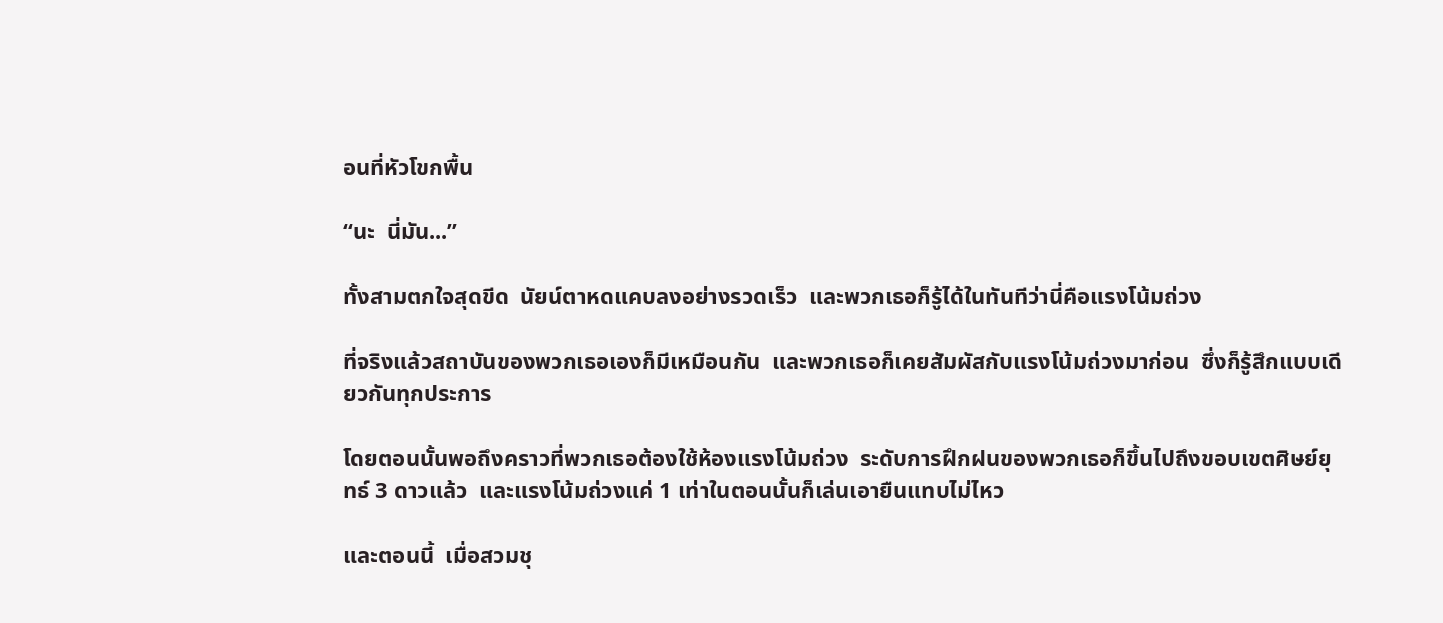อนที่หัวโขกพื้น

“นะ  นี่มัน...”

ทั้งสามตกใจสุดขีด  นัยน์ตาหดแคบลงอย่างรวดเร็ว  และพวกเธอก็รู้ได้ในทันทีว่านี่คือแรงโน้มถ่วง

ที่จริงแล้วสถาบันของพวกเธอเองก็มีเหมือนกัน  และพวกเธอก็เคยสัมผัสกับแรงโน้มถ่วงมาก่อน  ซึ่งก็รู้สึกแบบเดียวกันทุกประการ

โดยตอนนั้นพอถึงคราวที่พวกเธอต้องใช้ห้องแรงโน้มถ่วง  ระดับการฝึกฝนของพวกเธอก็ขึ้นไปถึงขอบเขตศิษย์ยุทธ์ 3 ดาวแล้ว  และแรงโน้มถ่วงแค่ 1 เท่าในตอนนั้นก็เล่นเอายืนแทบไม่ไหว

และตอนนี้  เมื่อสวมชุ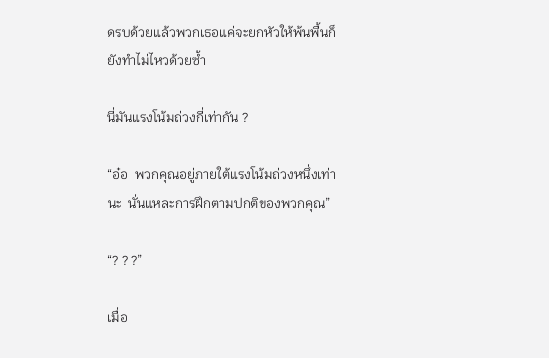ดรบด้วยแล้วพวกเธอแค่จะยกหัวให้พ้นพื้นก็ยังทำไม่ไหวด้วยซ้ำ

นี่มันแรงโน้มถ่วงกี่เท่ากัน ?

“อ๋อ  พวกคุณอยู่ภายใต้แรงโน้มถ่วงหนึ่งเท่านะ  นั่นแหละการฝึกตามปกติของพวกคุณ”

“? ? ?”

เมื่อ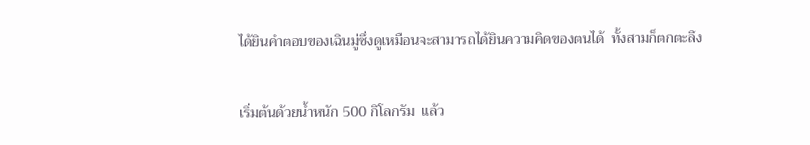ได้ยินคำตอบของเฉินมู่ซึ่งดูเหมือนจะสามารถได้ยินความคิดของตนได้  ทั้งสามก็ตกตะลึง

เริ่มต้นด้วยน้ำหนัก 500 กิโลกรัม  แล้ว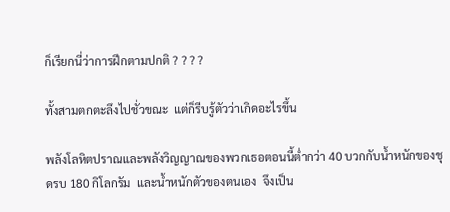ก็เรียกนี่ว่าการฝึกตามปกติ ? ? ? ?

ทั้งสามตกตะลึงไปชั่วขณะ  แต่ก็รีบรู้ตัวว่าเกิดอะไรขึ้น

พลังโลหิตปราณและพลังวิญญาณของพวกเธอตอนนี้ต่ำกว่า 40 บวกกับน้ำหนักของชุดรบ 180 กิโลกรัม  และน้ำหนักตัวของตนเอง  จึงเป็น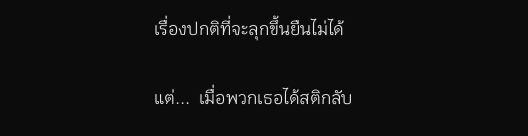เรื่องปกติที่จะลุกขึ้นยืนไม่ได้

แต่...  เมื่อพวกเธอได้สติกลับ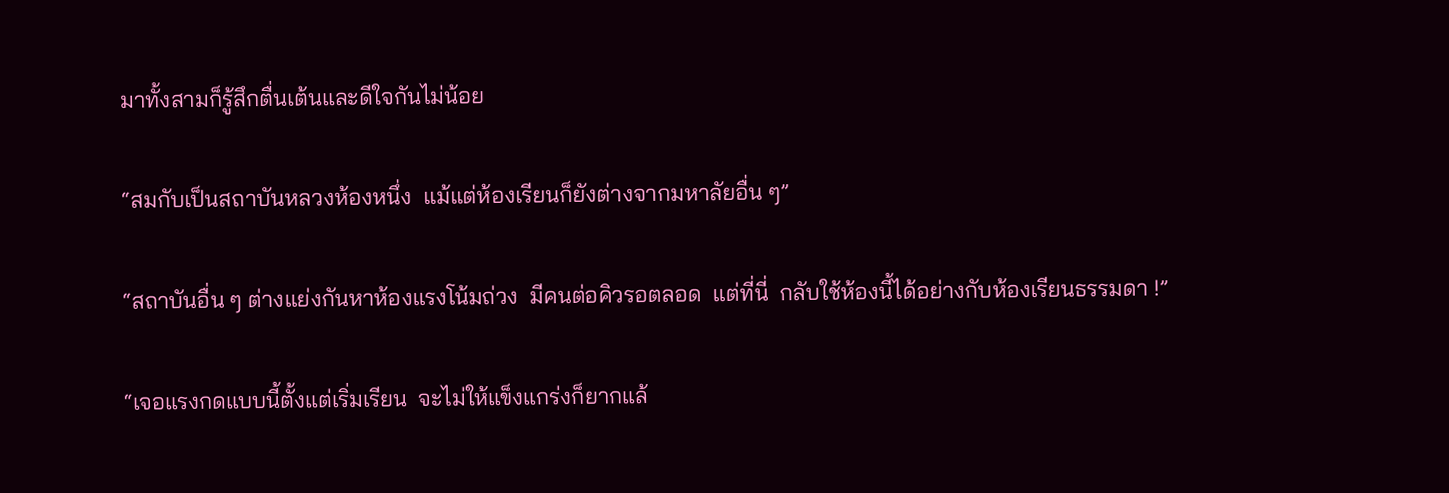มาทั้งสามก็รู้สึกตื่นเต้นและดีใจกันไม่น้อย

“สมกับเป็นสถาบันหลวงห้องหนึ่ง  แม้แต่ห้องเรียนก็ยังต่างจากมหาลัยอื่น ๆ”

“สถาบันอื่น ๆ ต่างแย่งกันหาห้องแรงโน้มถ่วง  มีคนต่อคิวรอตลอด  แต่ที่นี่  กลับใช้ห้องนี้ได้อย่างกับห้องเรียนธรรมดา !”

“เจอแรงกดแบบนี้ตั้งแต่เริ่มเรียน  จะไม่ให้แข็งแกร่งก็ยากแล้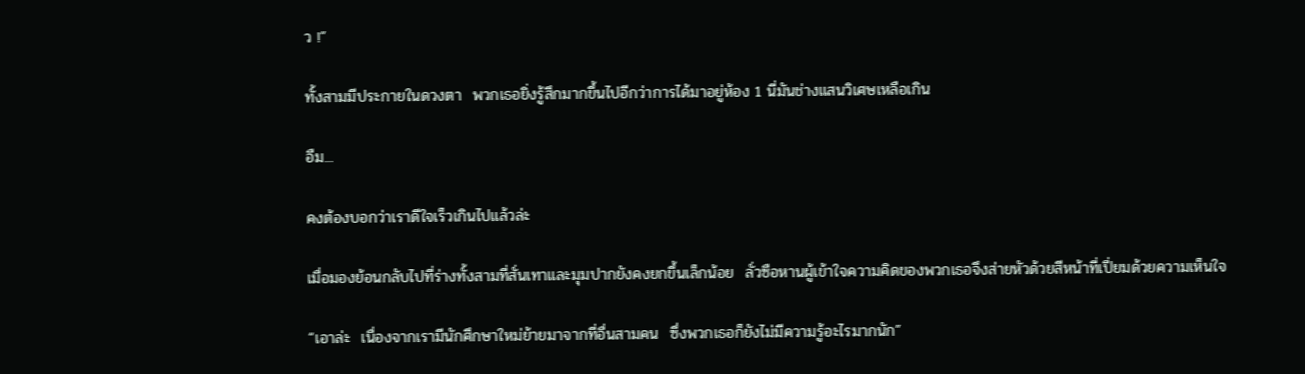ว !”

ทั้งสามมีประกายในดวงตา  พวกเธอยิ่งรู้สึกมากขึ้นไปอีกว่าการได้มาอยู่ห้อง 1 นี่มันช่างแสนวิเศษเหลือเกิน

อืม...

คงต้องบอกว่าเราดีใจเร็วเกินไปแล้วล่ะ

เมื่อมองย้อนกลับไปที่ร่างทั้งสามที่สั่นเทาและมุมปากยังคงยกขึ้นเล็กน้อย  ลั่วซือหานผู้เข้าใจความคิดของพวกเธอจึงส่ายหัวด้วยสีหน้าที่เปี่ยมด้วยความเห็นใจ

“เอาล่ะ  เนื่องจากเรามีนักศึกษาใหม่ย้ายมาจากที่อื่นสามคน  ซึ่งพวกเธอก็ยังไม่มีความรู้อะไรมากนัก”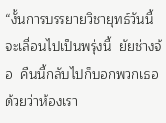“งั้นการบรรยายวิชายุทธ์วันนี้จะเลื่อนไปเป็นพรุ่งนี้  ยัยช่างจ้อ  คืนนี้กลับไปก็บอกพวกเธอด้วยว่าห้องเรา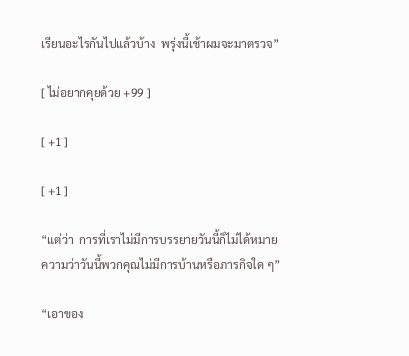เรียนอะไรกันไปแล้วบ้าง  พรุ่งนี้เช้าผมจะมาตรวจ”

[ ไม่อยากคุยด้วย +99 ]

[ +1 ]

[ +1 ]

“แต่ว่า  การที่เราไม่มีการบรรยายวันนี้ก็ไม่ได้หมายความว่าวันนี้พวกคุณไม่มีการบ้านหรือภารกิจใด ๆ”

“เอาของ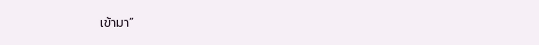เข้ามา”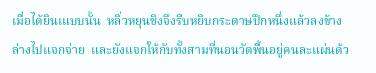เมื่อได้ยินเแบบนั้น  หลิ่วหยุนชิงจึงรีบหยิบกระดาษปึกหนึ่งแล้วลงข้างล่างไปแจกจ่าย  และยังแจกให้กับทั้งสามที่นอนวัดพื้นอยู่คนละแผ่นด้ว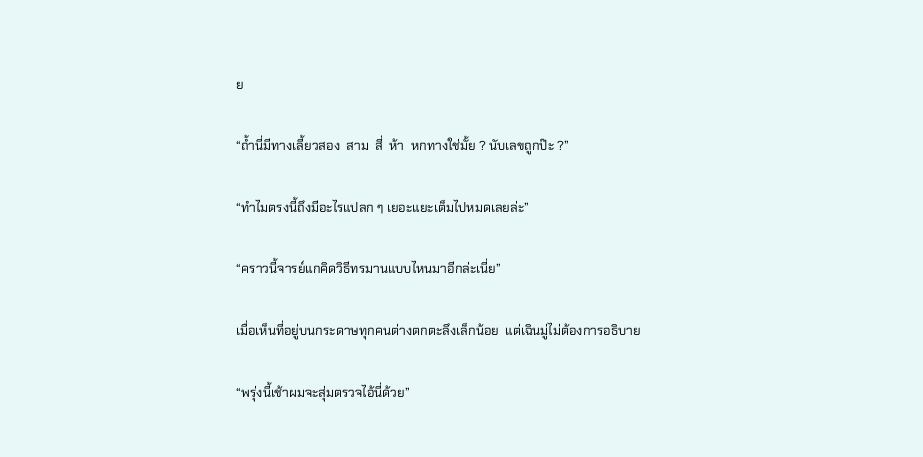ย

“ถ้ำนี่มีทางเลี้ยวสอง  สาม  สี่  ห้า  หกทางใช่มั้ย ? นับเลขถูกป๊ะ ?”

“ทำไมตรงนี้ถึงมีอะไรแปลก ๆ เยอะแยะเต็มไปหมดเลยล่ะ”

“คราวนี้จารย์แกคิดวิธีทรมานแบบไหนมาอีกล่ะเนี่ย”

เมื่อเห็นที่อยู่บนกระดาษทุกคนต่างตกตะลึงเล็กน้อย  แต่เฉินมู่ไม่ต้องการอธิบาย

“พรุ่งนี้เช้าผมจะสุ่มตรวจไอ้นี่ด้วย”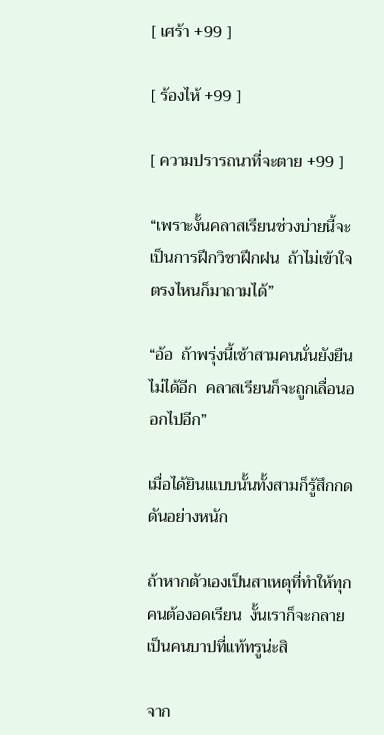[ เศร้า +99 ]

[ ร้องไห้ +99 ]

[ ความปรารถนาที่จะตาย +99 ]

“เพราะงั้นคลาสเรียนช่วงบ่ายนี้จะเป็นการฝึกวิชาฝึกฝน  ถ้าไม่เข้าใจตรงไหนก็มาถามได้”

“อ้อ  ถ้าพรุ่งนี้เช้าสามคนนั่นยังยืนไม่ได้อีก  คลาสเรียนก็จะถูกเลื่อนออกไปอีก”

เมื่อได้ยินเแบบนั้นทั้งสามก็รู้สึกกดดันอย่างหนัก

ถ้าหากตัวเองเป็นสาเหตุที่ทำให้ทุกคนต้องอดเรียน  งั้นเราก็จะกลายเป็นคนบาปที่แท้ทรูน่ะสิ

จาก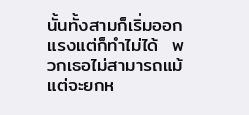นั้นทั้งสามก็เริ่มออกแรงแต่ก็ทำไม่ได้  พวกเธอไม่สามารถแม้แต่จะยกห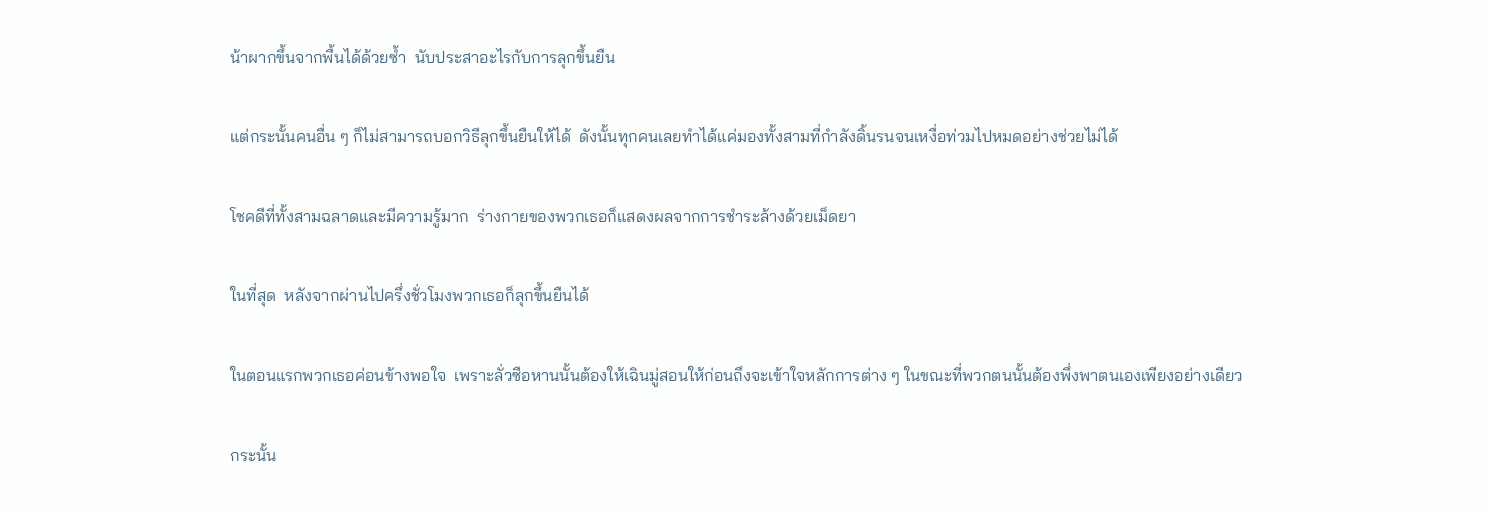น้าผากขึ้นจากพื้นได้ด้วยซ้ำ  นับประสาอะไรกับการลุกขึ้นยืน

แต่กระนั้นคนอื่น ๆ ก็ไม่สามารถบอกวิธีลุกขึ้นยืนให้ได้  ดังนั้นทุกคนเลยทำได้แค่มองทั้งสามที่กำลังดิ้นรนจนเหงื่อท่วมไปหมดอย่างช่วยไม่ได้

โชคดีที่ทั้งสามฉลาดและมีความรู้มาก  ร่างกายของพวกเธอก็แสดงผลจากการชำระล้างด้วยเม็ดยา

ในที่สุด  หลังจากผ่านไปครึ่งชั่วโมงพวกเธอก็ลุกขึ้นยืนได้

ในตอนแรกพวกเธอค่อนข้างพอใจ  เพราะลั่วซือหานนั้นต้องให้เฉินมู่สอนให้ก่อนถึงจะเข้าใจหลักการต่าง ๆ ในขณะที่พวกตนนั้นต้องพึ่งพาตนเองเพียงอย่างเดียว

กระนั้น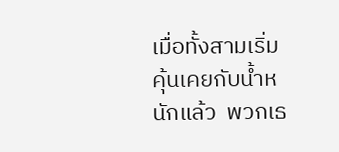เมื่อทั้งสามเริ่มคุ้นเคยกับน้ำหนักแล้ว  พวกเธ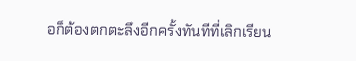อก็ต้องตกตะลึงอีกครั้งทันทีที่เลิกเรียน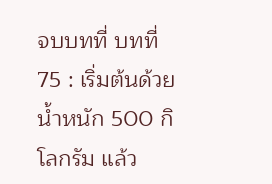จบบทที่ บทที่ 75 : เริ่มต้นด้วยน้ำหนัก 500 กิโลกรัม แล้ว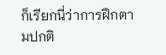ก็เรียกนี่ว่าการฝึกตามปกติ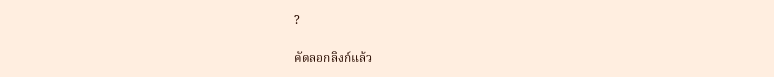?

คัดลอกลิงก์แล้ว